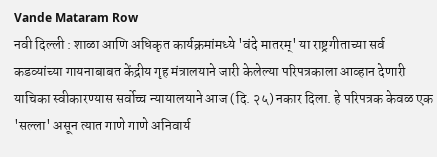Vande Mataram Row
नवी दिल्ली : शाळा आणि अधिकृत कार्यक्रमांमध्ये 'वंदे मातरम्' या राष्ट्रगीताच्या सर्व कडव्यांच्या गायनाबाबत केंद्रीय गृह मंत्रालयाने जारी केलेल्या परिपत्रकाला आव्हान देणारी याचिका स्वीकारण्यास सर्वोच्च न्यायालयाने आज (दि. २५) नकार दिला. हे परिपत्रक केवळ एक 'सल्ला' असून त्यात गाणे गाणे अनिवार्य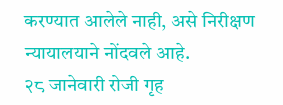करण्यात आलेले नाही, असे निरीक्षण न्यायालयाने नोंदवले आहे.
२८ जानेवारी रोजी गृह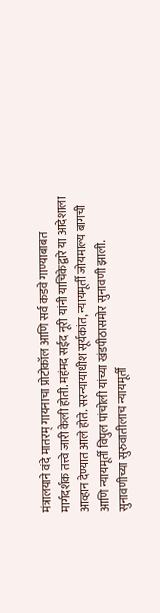मंत्रालयाने वंदे मातरम् गायनाचा प्रोटोकॉल आणि सर्व कडवे गाण्याबाबत मार्गदर्शक तत्त्वे जारी केली होती. महंमद सईद नूरी यांनी याचिकेद्वारे या आदेशाला आव्हान देण्यात आले होते. सरन्यायाधीश सूर्यकांत, न्यायमूर्ती जोयमाल्य बागची आणि न्यायमूर्ती विपुल पांचोली यांच्या खंडपीठासमोर सुनावणी झाली.
सुनावणीच्या सुरुवातीलाच न्यायमूर्ती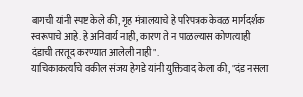बागची यांनी स्पष्ट केले की, गृह मंत्रालयाचे हे परिपत्रक केवळ मार्गदर्शक स्वरूपाचे आहे. हे अनिवार्य नाही, कारण ते न पाळल्यास कोणत्याही दंडाची तरतूद करण्यात आलेली नाही".
याचिकाकर्त्यांचे वकील संजय हेगडे यांनी युक्तिवाद केला की, "दंड नसला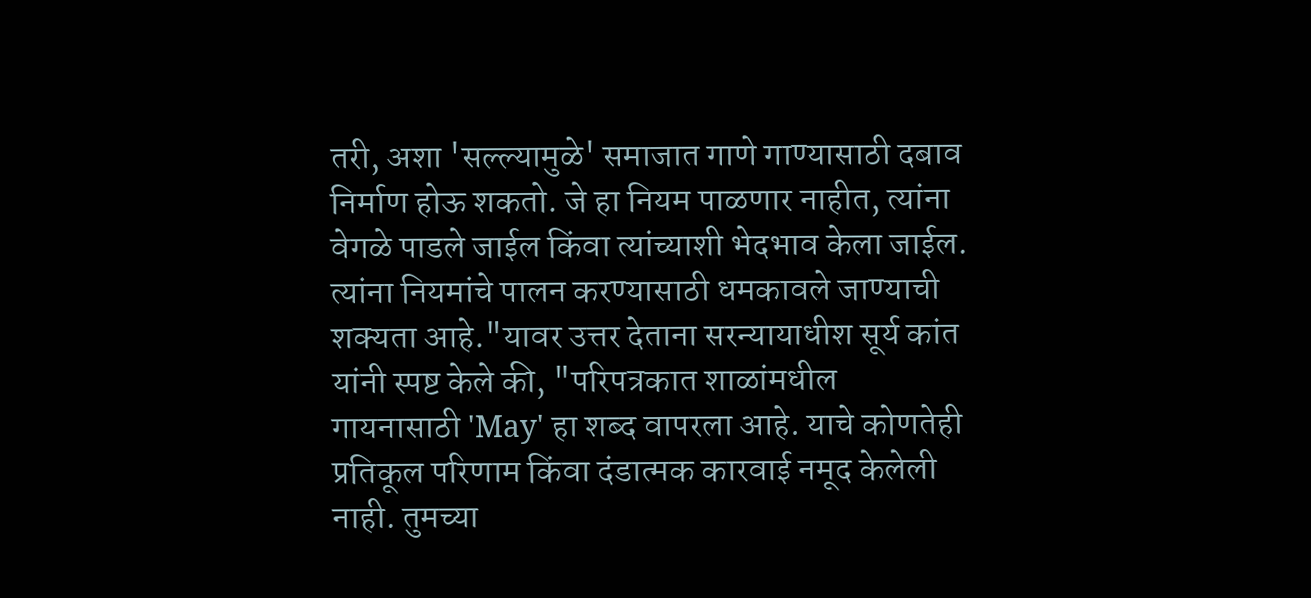तरी, अशा 'सल्ल्यामुळे' समाजात गाणे गाण्यासाठी दबाव निर्माण होऊ शकतो. जे हा नियम पाळणार नाहीत, त्यांना वेगळे पाडले जाईल किंवा त्यांच्याशी भेदभाव केला जाईल. त्यांना नियमांचे पालन करण्यासाठी धमकावले जाण्याची शक्यता आहे."यावर उत्तर देताना सरन्यायाधीश सूर्य कांत यांनी स्पष्ट केले की, "परिपत्रकात शाळांमधील गायनासाठी 'May' हा शब्द वापरला आहे. याचे कोणतेही प्रतिकूल परिणाम किंवा दंडात्मक कारवाई नमूद केलेली नाही. तुमच्या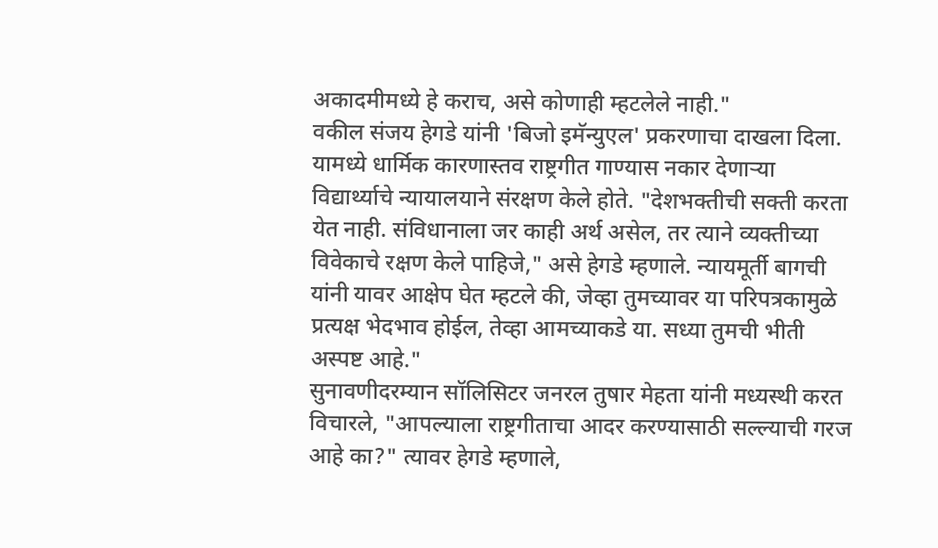अकादमीमध्ये हे कराच, असे कोणाही म्हटलेले नाही."
वकील संजय हेगडे यांनी 'बिजो इमॅन्युएल' प्रकरणाचा दाखला दिला. यामध्ये धार्मिक कारणास्तव राष्ट्रगीत गाण्यास नकार देणाऱ्या विद्यार्थ्याचे न्यायालयाने संरक्षण केले होते. "देशभक्तीची सक्ती करता येत नाही. संविधानाला जर काही अर्थ असेल, तर त्याने व्यक्तीच्या विवेकाचे रक्षण केले पाहिजे," असे हेगडे म्हणाले. न्यायमूर्ती बागची यांनी यावर आक्षेप घेत म्हटले की, जेव्हा तुमच्यावर या परिपत्रकामुळे प्रत्यक्ष भेदभाव होईल, तेव्हा आमच्याकडे या. सध्या तुमची भीती अस्पष्ट आहे."
सुनावणीदरम्यान सॉलिसिटर जनरल तुषार मेहता यांनी मध्यस्थी करत विचारले, "आपल्याला राष्ट्रगीताचा आदर करण्यासाठी सल्ल्याची गरज आहे का?" त्यावर हेगडे म्हणाले,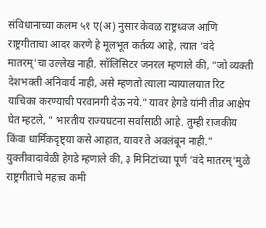संविधानाच्या कलम ५१ ए(अ) नुसार केवळ राष्ट्रध्वज आणि राष्ट्रगीताचा आदर करणे हे मूलभूत कर्तव्य आहे, त्यात 'वंदे मातरम्'चा उल्लेख नाही. सॉलिसिटर जनरल म्हणाले की, "जो व्यक्ती देशभक्ती अनिवार्य नाही, असे म्हणतो त्याला न्यायालयात रिट याचिका करण्याची परवानगी देऊ नये." यावर हेगडे यांनी तीव्र आक्षेप घेत म्हटले, " भारतीय राज्यघटना सर्वांसाठी आहे. तुम्ही राजकीय किंवा धार्मिकदृष्ट्या कसे आहात, यावर ते अवलंबून नाही."
युक्तीवादावेळी हेगडे म्हणाले की, ३ मिनिटांच्या पूर्ण 'वंदे मातरम्'मुळे राष्ट्रगीताचे महत्त्व कमी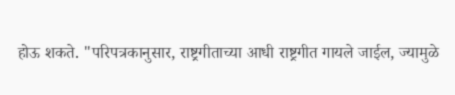होऊ शकते. "परिपत्रकानुसार, राष्ट्रगीताच्या आधी राष्ट्रगीत गायले जाईल, ज्यामुळे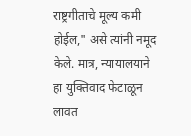राष्ट्रगीताचे मूल्य कमी होईल," असे त्यांनी नमूद केले. मात्र, न्यायालयाने हा युक्तिवाद फेटाळून लावत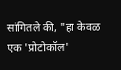सांगितले की, "हा केवळ एक 'प्रोटोकॉल'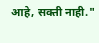आहे, सक्ती नाही."